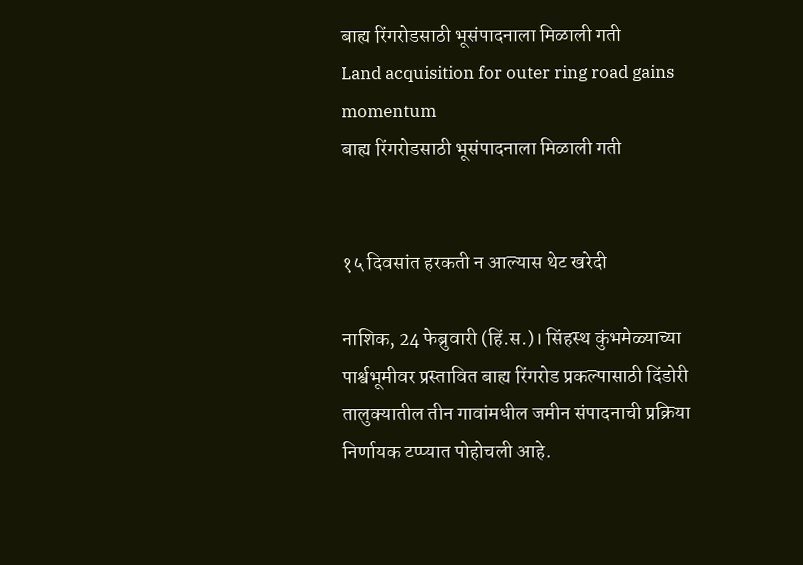बाह्य रिंगरोडसाठी भूसंपादनाला मिळाली गती
Land acquisition for outer ring road gains momentum
बाह्य रिंगरोडसाठी भूसंपादनाला मिळाली गती


१५ दिवसांत हरकती न आल्यास थेट खरेदी

नाशिक, 24 फेब्रुवारी (हिं.स.)। सिंहस्थ कुंभमेळ्याच्या पार्श्वभूमीवर प्रस्तावित बाह्य रिंगरोड प्रकल्पासाठी दिंडोरी तालुक्यातील तीन गावांमधील जमीन संपादनाची प्रक्रिया निर्णायक टप्प्यात पोहोचली आहे.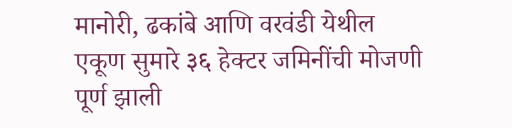मानोरी, ढकांबे आणि वरवंडी येथील एकूण सुमारे ३६ हेक्टर जमिनींची मोजणी पूर्ण झाली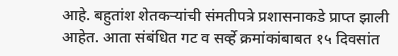आहे. बहुतांश शेतकऱ्यांची संमतीपत्रे प्रशासनाकडे प्राप्त झाली आहेत. आता संबंधित गट व सर्व्हे क्रमांकांबाबत १५ दिवसांत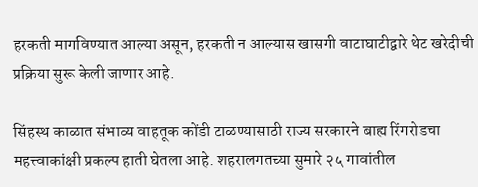हरकती मागविण्यात आल्या असून, हरकती न आल्यास खासगी वाटाघाटीद्वारे थेट खरेदीची प्रक्रिया सुरू केली जाणार आहे.

सिंहस्थ काळात संभाव्य वाहतूक कोंडी टाळण्यासाठी राज्य सरकारने बाह्य रिंगरोडचा महत्त्वाकांक्षी प्रकल्प हाती घेतला आहे. शहरालगतच्या सुमारे २५ गावांतील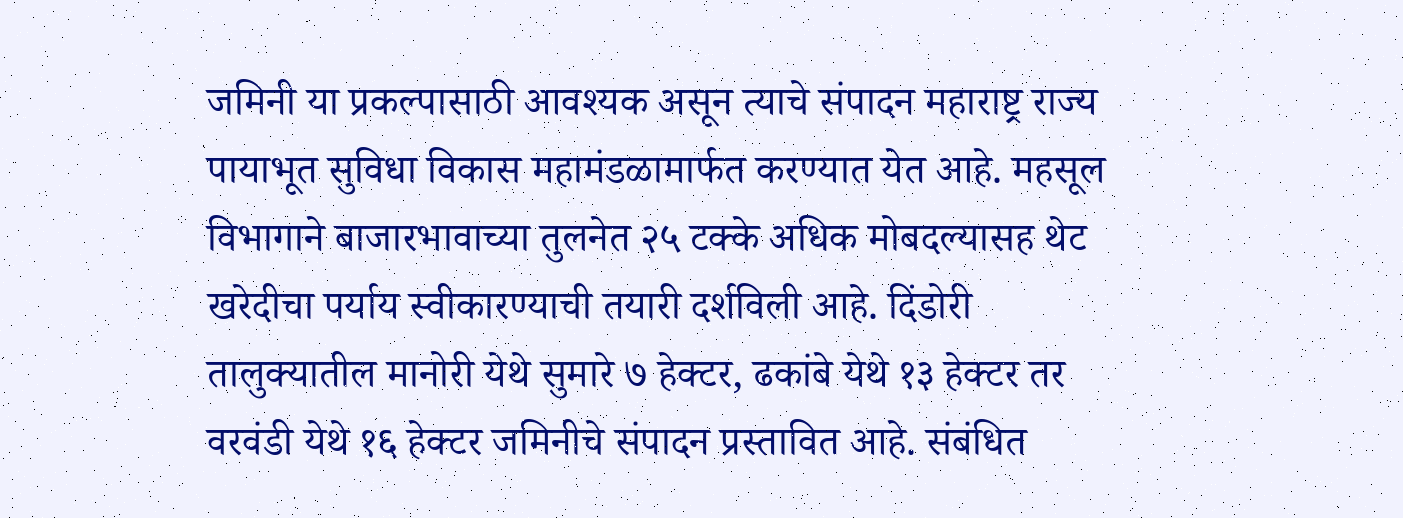जमिनी या प्रकल्पासाठी आवश्यक असून त्याचे संपादन महाराष्ट्र राज्य पायाभूत सुविधा विकास महामंडळामार्फत करण्यात येत आहे. महसूल विभागाने बाजारभावाच्या तुलनेत २५ टक्के अधिक मोबदल्यासह थेट खरेदीचा पर्याय स्वीकारण्याची तयारी दर्शविली आहे. दिंडोरी तालुक्यातील मानोरी येथे सुमारे ७ हेक्टर, ढकांबे येथे १३ हेक्टर तर वरवंडी येथे १६ हेक्टर जमिनीचे संपादन प्रस्तावित आहे. संबंधित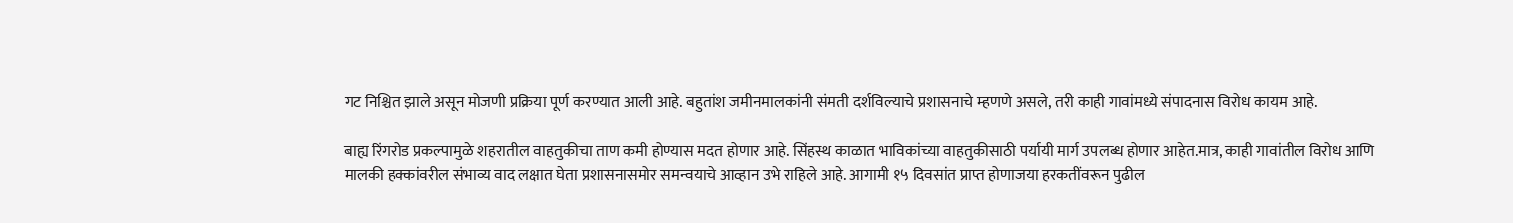गट निश्चित झाले असून मोजणी प्रक्रिया पूर्ण करण्यात आली आहे. बहुतांश जमीनमालकांनी संमती दर्शविल्याचे प्रशासनाचे म्हणणे असले, तरी काही गावांमध्ये संपादनास विरोध कायम आहे.

बाह्य रिंगरोड प्रकल्पामुळे शहरातील वाहतुकीचा ताण कमी होण्यास मदत होणार आहे. सिंहस्थ काळात भाविकांच्या वाहतुकीसाठी पर्यायी मार्ग उपलब्ध होणार आहेत.मात्र, काही गावांतील विरोध आणि मालकी हक्कांवरील संभाव्य वाद लक्षात घेता प्रशासनासमोर समन्वयाचे आव्हान उभे राहिले आहे. आगामी १५ दिवसांत प्राप्त होणाजया हरकतींवरून पुढील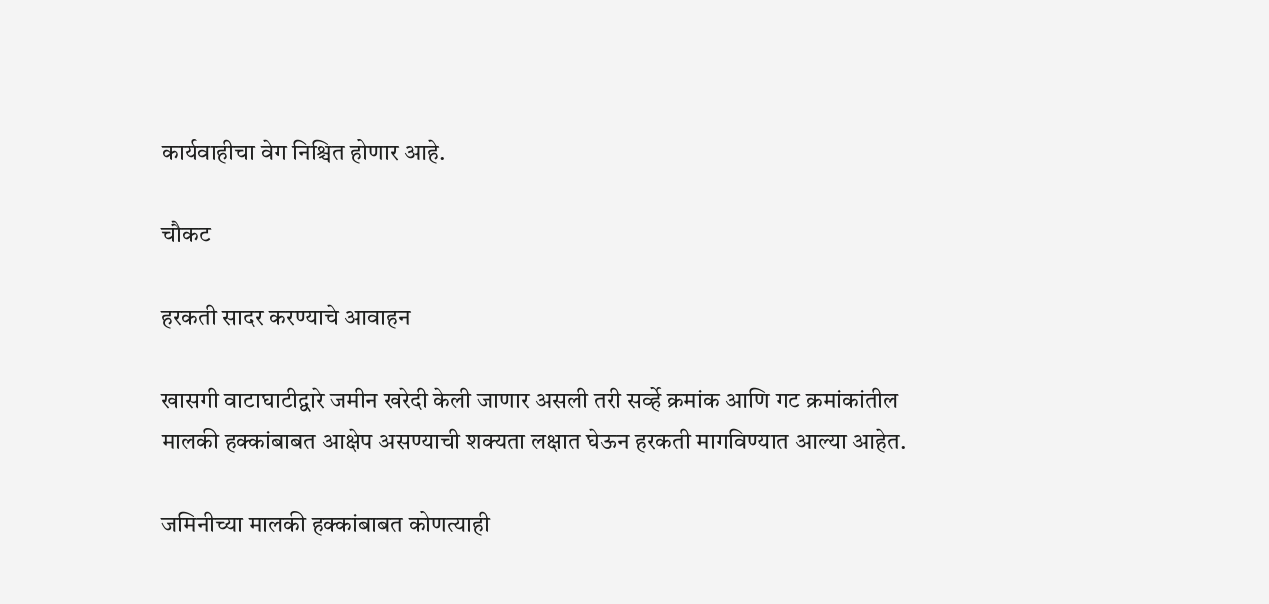कार्यवाहीचा वेग निश्चित होणार आहे.

चौकट

हरकती सादर करण्याचे आवाहन

खासगी वाटाघाटीद्वारे जमीन खरेदी केली जाणार असली तरी सर्व्हे क्रमांक आणि गट क्रमांकांतील मालकी हक्कांबाबत आक्षेप असण्याची शक्यता लक्षात घेऊन हरकती मागविण्यात आल्या आहेत.

जमिनीच्या मालकी हक्कांबाबत कोणत्याही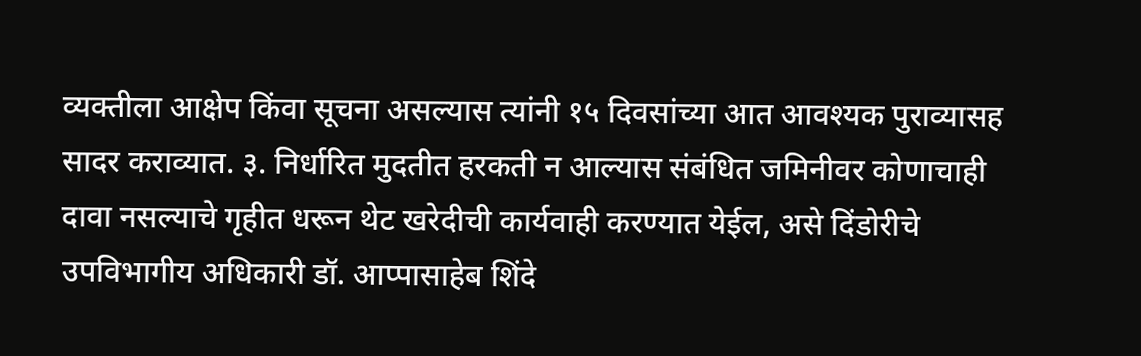व्यक्तीला आक्षेप किंवा सूचना असल्यास त्यांनी १५ दिवसांच्या आत आवश्यक पुराव्यासह सादर कराव्यात. ३. निर्धारित मुदतीत हरकती न आल्यास संबंधित जमिनीवर कोणाचाही दावा नसल्याचे गृहीत धरून थेट खरेदीची कार्यवाही करण्यात येईल, असे दिंडोरीचे उपविभागीय अधिकारी डॉ. आप्पासाहेब शिंदे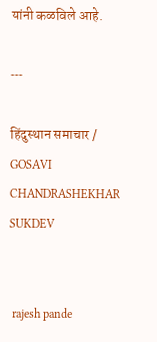यांनी कळविले आहे.

---

हिंदुस्थान समाचार / GOSAVI CHANDRASHEKHAR SUKDEV


 rajesh pande